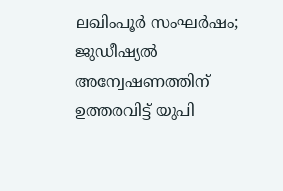ലഖിംപൂര്‍ സംഘര്‍ഷം; ജുഡീഷ്യല്‍ അന്വേഷണത്തിന് ഉത്തരവിട്ട് യുപി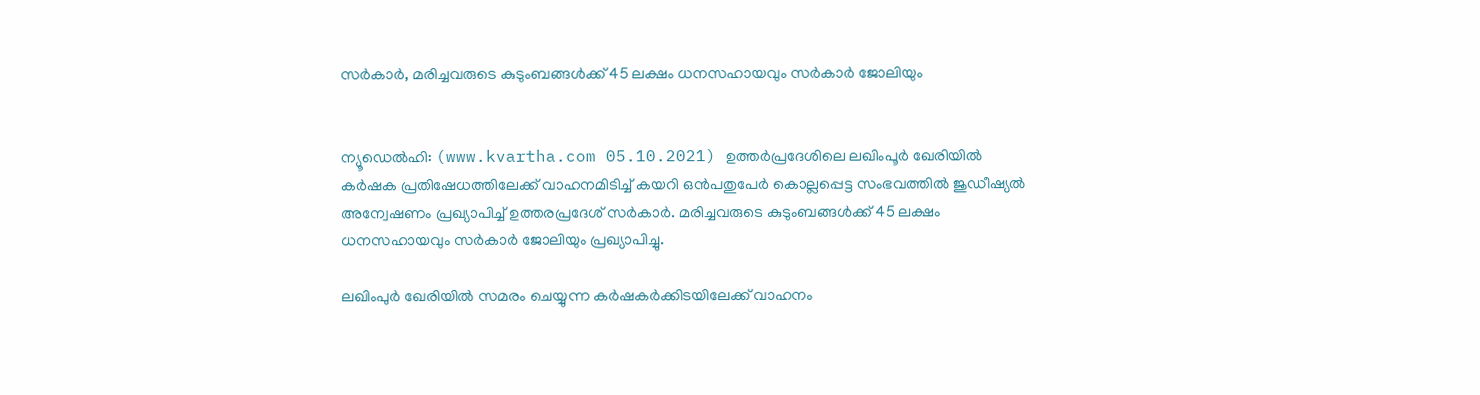സര്‍കാര്‍, മരിച്ചവരുടെ കുടുംബങ്ങള്‍ക്ക് 45 ലക്ഷം ധനസഹായവും സര്‍കാര്‍ ജോലിയും


ന്യൂഡെല്‍ഹി: (www.kvartha.com 05.10.2021) ഉത്തര്‍പ്രദേശിലെ ലഖിംപൂര്‍ ഖേരിയില്‍ കര്‍ഷക പ്രതിഷേധത്തിലേക്ക് വാഹനമിടിച്ച് കയറി ഒന്‍പതുപേര്‍ കൊല്ലപ്പെട്ട സംഭവത്തില്‍ ജുഡീഷ്യല്‍ അന്വേഷണം പ്രഖ്യാപിച്ച് ഉത്തരപ്രദേശ് സര്‍കാര്‍. മരിച്ചവരുടെ കുടുംബങ്ങള്‍ക്ക് 45 ലക്ഷം ധനസഹായവും സര്‍കാര്‍ ജോലിയും പ്രഖ്യാപിച്ചു.

ലഖിംപുര്‍ ഖേരിയില്‍ സമരം ചെയ്യുന്ന കര്‍ഷകര്‍ക്കിടയിലേക്ക് വാഹനം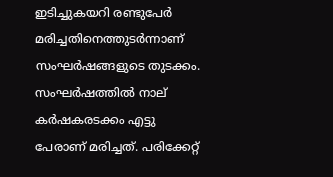ഇടിച്ചുകയറി രണ്ടുപേര്‍ മരിച്ചതിനെത്തുടര്‍ന്നാണ് സംഘര്‍ഷങ്ങളുടെ തുടക്കം. സംഘര്‍ഷത്തില്‍ നാല് കര്‍ഷകരടക്കം എട്ടു പേരാണ് മരിച്ചത്. പരിക്കേറ്റ്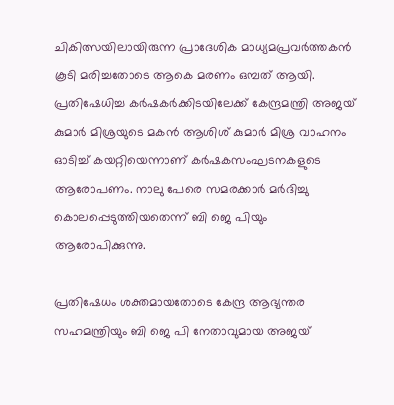ചികിത്സയിലായിരുന്ന പ്രാദേശിക മാധ്യമപ്രവര്‍ത്തകന്‍ കൂടി മരിച്ചതോടെ ആകെ മരണം ഒമ്പത് ആയി. പ്രതിഷേധിച്ച കര്‍ഷകര്‍ക്കിടയിലേക്ക് കേന്ദ്രമന്ത്രി അജയ് കുമാര്‍ മിശ്രയുടെ മകന്‍ ആശിശ് കുമാര്‍ മിശ്ര വാഹനം ഓടിച്ച് കയറ്റിയെന്നാണ് കര്‍ഷകസംഘടനകളുടെ ആരോപണം. നാലു പേരെ സമരക്കാര്‍ മര്‍ദിച്ചു കൊലപ്പെടുത്തിയതെന്ന് ബി ജെ പിയും ആരോപിക്കുന്നു.

പ്രതിഷേധം ശക്തമായതോടെ കേന്ദ്ര ആഭ്യന്തര സഹമന്ത്രിയും ബി ജെ പി നേതാവുമായ അജയ്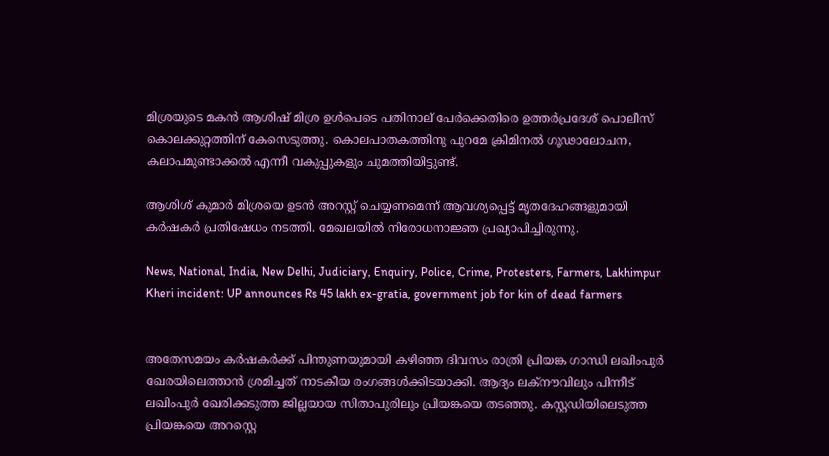മിശ്രയുടെ മകന്‍ ആശിഷ് മിശ്ര ഉള്‍പെടെ പതിനാല് പേര്‍ക്കെതിരെ ഉത്തര്‍പ്രദേശ് പൊലീസ് കൊലക്കുറ്റത്തിന് കേസെടുത്തു. കൊലപാതകത്തിനു പുറമേ ക്രിമിനല്‍ ഗൂഢാലോചന, കലാപമുണ്ടാക്കല്‍ എന്നീ വകുപ്പുകളും ചുമത്തിയിട്ടുണ്ട്.

ആശിശ് കുമാര്‍ മിശ്രയെ ഉടന്‍ അറസ്റ്റ് ചെയ്യണമെന്ന് ആവശ്യപ്പെട്ട് മൃതദേഹങ്ങളുമായി കര്‍ഷകര്‍ പ്രതിഷേധം നടത്തി. മേഖലയില്‍ നിരോധനാജ്ഞ പ്രഖ്യാപിച്ചിരുന്നു.

News, National, India, New Delhi, Judiciary, Enquiry, Police, Crime, Protesters, Farmers, Lakhimpur Kheri incident: UP announces Rs 45 lakh ex-gratia, government job for kin of dead farmers


അതേസമയം കര്‍ഷകര്‍ക്ക് പിന്തുണയുമായി കഴിഞ്ഞ ദിവസം രാത്രി പ്രിയങ്ക ഗാന്ധി ലഖിംപുര്‍ ഖേരയിലെത്താന്‍ ശ്രമിച്ചത് നാടകീയ രംഗങ്ങള്‍ക്കിടയാക്കി. ആദ്യം ലക്‌നൗവിലും പിന്നീട് ലഖിംപുര്‍ ഖേരിക്കടുത്ത ജില്ലയായ സിതാപുരിലും പ്രിയങ്കയെ തടഞ്ഞു. കസ്റ്റഡിയിലെടുത്ത പ്രിയങ്കയെ അറസ്റ്റെ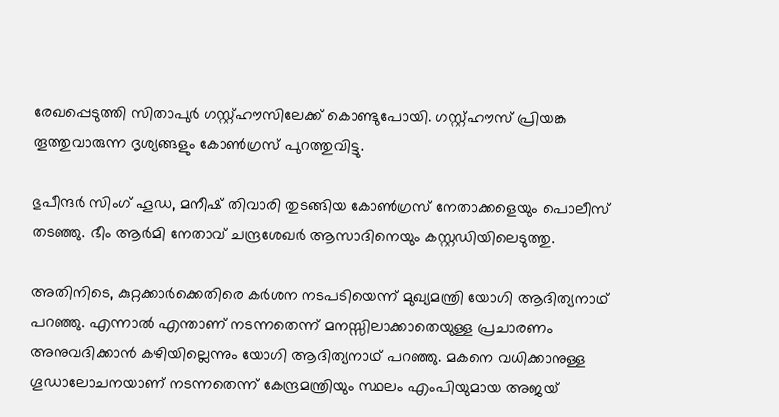രേഖപ്പെടുത്തി സിതാപുര്‍ ഗസ്റ്റ്ഹൗസിലേക്ക് കൊണ്ടുപോയി. ഗസ്റ്റ്ഹൗസ് പ്രിയങ്ക തൂത്തുവാരുന്ന ദൃശ്യങ്ങളും കോണ്‍ഗ്രസ് പുറത്തുവിട്ടു.

ഭുപീന്ദര്‍ സിംഗ് ഹൂഡ, മനീഷ് തിവാരി തുടങ്ങിയ കോണ്‍ഗ്രസ് നേതാക്കളെയും പൊലീസ് തടഞ്ഞു. ഭീം ആര്‍മി നേതാവ് ചന്ദ്രശേഖര്‍ ആസാദിനെയും കസ്റ്റഡിയിലെടുത്തു.

അതിനിടെ, കുറ്റക്കാര്‍ക്കെതിരെ കര്‍ശന നടപടിയെന്ന് മുഖ്യമന്ത്രി യോഗി ആദിത്യനാഥ് പറഞ്ഞു. എന്നാല്‍ എന്താണ് നടന്നതെന്ന് മനസ്സിലാക്കാതെയുള്ള പ്രചാരണം അനുവദിക്കാന്‍ കഴിയില്ലെന്നും യോഗി ആദിത്യനാഥ് പറഞ്ഞു. മകനെ വധിക്കാനുള്ള ഗൂഡാലോചനയാണ് നടന്നതെന്ന് കേന്ദ്രമന്ത്രിയും സ്ഥലം എംപിയുമായ അജയ്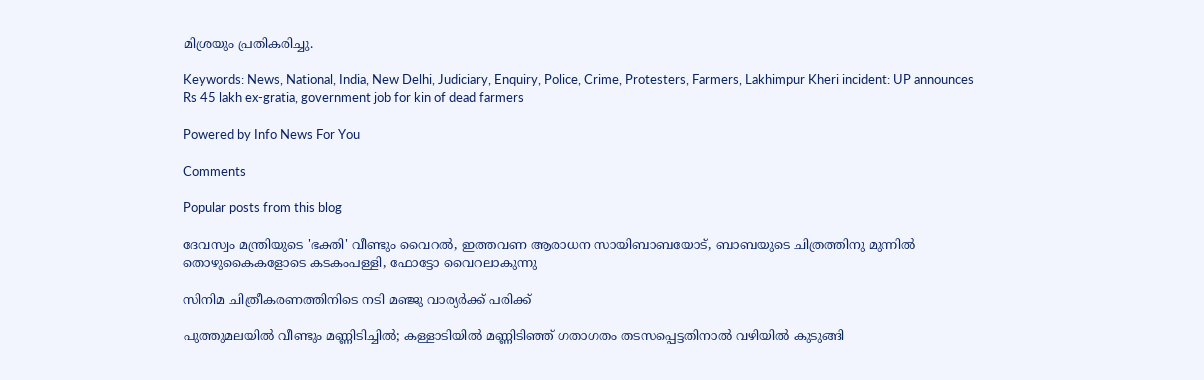മിശ്രയും പ്രതികരിച്ചു.

Keywords: News, National, India, New Delhi, Judiciary, Enquiry, Police, Crime, Protesters, Farmers, Lakhimpur Kheri incident: UP announces Rs 45 lakh ex-gratia, government job for kin of dead farmers

Powered by Info News For You

Comments

Popular posts from this blog

ദേവസ്വം മന്ത്രിയുടെ 'ഭക്തി' വീണ്ടും വൈറല്‍, ഇത്തവണ ആരാധന സായിബാബയോട്, ബാബയുടെ ചിത്രത്തിനു മുന്നില്‍ തൊഴുകൈകളോടെ കടകംപള്ളി, ഫോട്ടോ വൈറലാകുന്നു

സിനിമ ചിത്രീകരണത്തിനിടെ നടി മഞ്ജു വാര്യര്‍ക്ക് പരിക്ക്

പുത്തുമലയില്‍ വീണ്ടും മണ്ണിടിച്ചില്‍; കള്ളാടിയില്‍ മണ്ണിടിഞ്ഞ് ഗതാഗതം തടസപ്പെട്ടതിനാല്‍ വഴിയില്‍ കുടുങ്ങി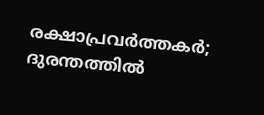രക്ഷാപ്രവര്‍ത്തകര്‍; ദുരന്തത്തില്‍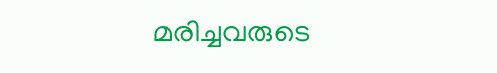മരിച്ചവരുടെ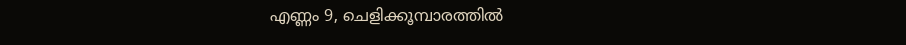എണ്ണം 9, ചെളിക്കൂമ്പാരത്തില്‍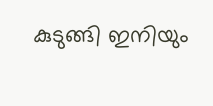കുടുങ്ങി ഇനിയും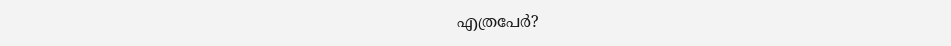എത്രപേര്‍?